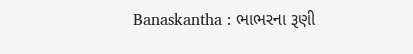Banaskantha : ભાભરના રૂણી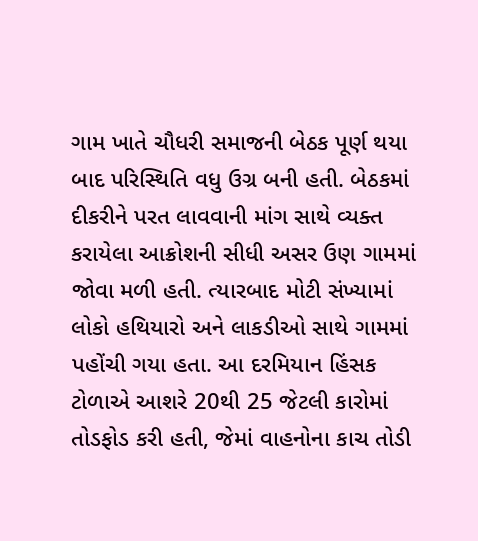ગામ ખાતે ચૌધરી સમાજની બેઠક પૂર્ણ થયા બાદ પરિસ્થિતિ વધુ ઉગ્ર બની હતી. બેઠકમાં દીકરીને પરત લાવવાની માંગ સાથે વ્યક્ત કરાયેલા આક્રોશની સીધી અસર ઉણ ગામમાં જોવા મળી હતી. ત્યારબાદ મોટી સંખ્યામાં લોકો હથિયારો અને લાકડીઓ સાથે ગામમાં પહોંચી ગયા હતા. આ દરમિયાન હિંસક ટોળાએ આશરે 20થી 25 જેટલી કારોમાં તોડફોડ કરી હતી, જેમાં વાહનોના કાચ તોડી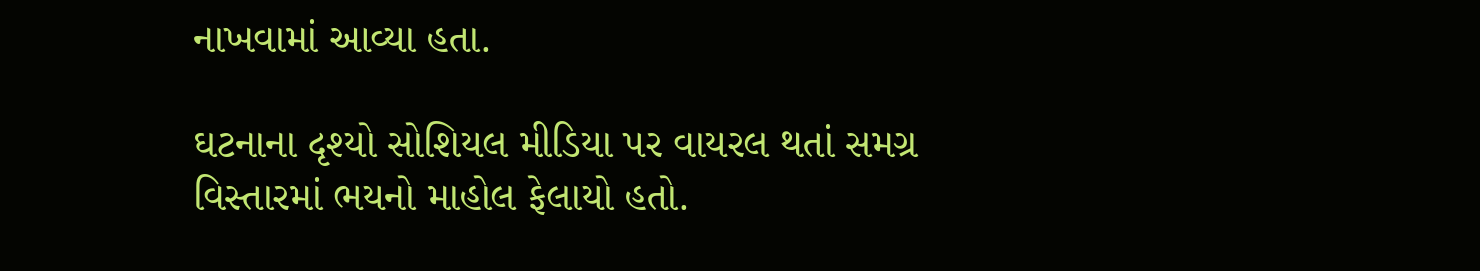નાખવામાં આવ્યા હતા.

ઘટનાના દૃશ્યો સોશિયલ મીડિયા પર વાયરલ થતાં સમગ્ર વિસ્તારમાં ભયનો માહોલ ફેલાયો હતો.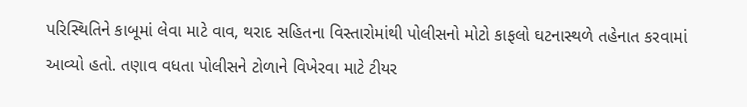પરિસ્થિતિને કાબૂમાં લેવા માટે વાવ, થરાદ સહિતના વિસ્તારોમાંથી પોલીસનો મોટો કાફલો ઘટનાસ્થળે તહેનાત કરવામાં આવ્યો હતો. તણાવ વધતા પોલીસને ટોળાને વિખેરવા માટે ટીયર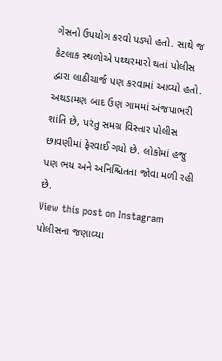ગેસનો ઉપયોગ કરવો પડ્યો હતો. સાથે જ કેટલાક સ્થળોએ પથ્થરમારો થતાં પોલીસ દ્વારા લાઠીચાર્જ પણ કરવામાં આવ્યો હતો. અથડામણ બાદ ઉણ ગામમાં અંજપાભરી શાંતિ છે, પરંતુ સમગ્ર વિસ્તાર પોલીસ છાવણીમાં ફેરવાઈ ગયો છે. લોકોમાં હજુ પણ ભય અને અનિશ્ચિતતા જોવા મળી રહી છે.
View this post on Instagram
પોલીસના જણાવ્યા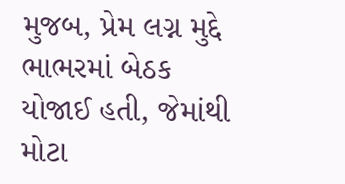મુજબ, પ્રેમ લગ્ન મુદ્દે ભાભરમાં બેઠક યોજાઈ હતી, જેમાંથી મોટા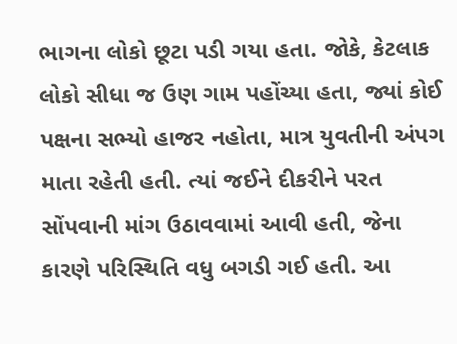ભાગના લોકો છૂટા પડી ગયા હતા. જોકે, કેટલાક લોકો સીધા જ ઉણ ગામ પહોંચ્યા હતા, જ્યાં કોઈ પક્ષના સભ્યો હાજર નહોતા, માત્ર યુવતીની અંપગ માતા રહેતી હતી. ત્યાં જઈને દીકરીને પરત સોંપવાની માંગ ઉઠાવવામાં આવી હતી, જેના કારણે પરિસ્થિતિ વધુ બગડી ગઈ હતી. આ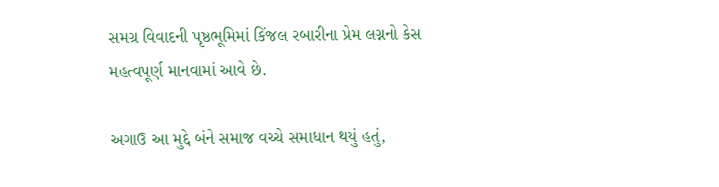સમગ્ર વિવાદની પૃષ્ઠભૂમિમાં કિંજલ રબારીના પ્રેમ લગ્નનો કેસ મહત્વપૂર્ણ માનવામાં આવે છે.

અગાઉ આ મુદ્દે બંને સમાજ વચ્ચે સમાધાન થયું હતું,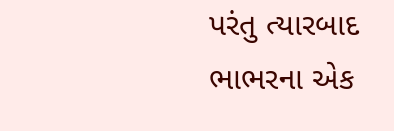પરંતુ ત્યારબાદ ભાભરના એક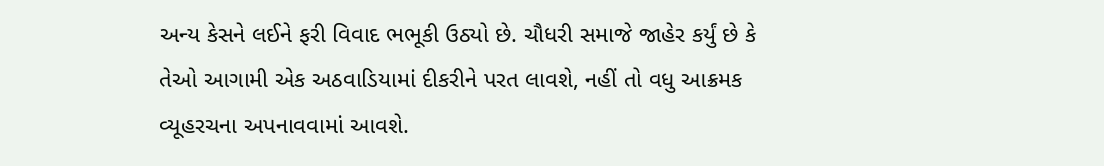અન્ય કેસને લઈને ફરી વિવાદ ભભૂકી ઉઠ્યો છે. ચૌધરી સમાજે જાહેર કર્યું છે કે તેઓ આગામી એક અઠવાડિયામાં દીકરીને પરત લાવશે, નહીં તો વધુ આક્રમક વ્યૂહરચના અપનાવવામાં આવશે.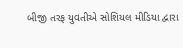બીજી તરફ યુવતીએ સોશિયલ મીડિયા દ્વારા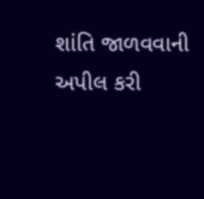શાંતિ જાળવવાની અપીલ કરી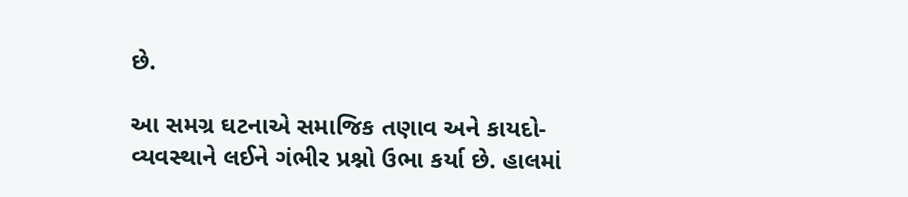છે.

આ સમગ્ર ઘટનાએ સમાજિક તણાવ અને કાયદો-વ્યવસ્થાને લઈને ગંભીર પ્રશ્નો ઉભા કર્યા છે. હાલમાં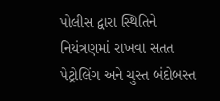પોલીસ દ્વારા સ્થિતિને નિયંત્રણમાં રાખવા સતત પેટ્રોલિંગ અને ચુસ્ત બંદોબસ્ત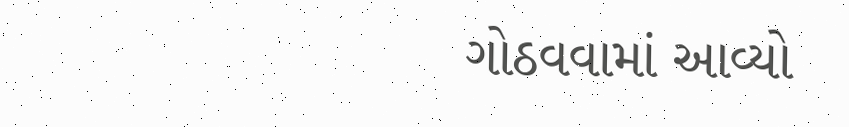ગોઠવવામાં આવ્યો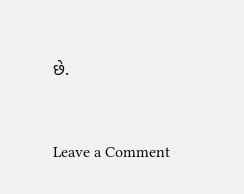છે.


Leave a Comment